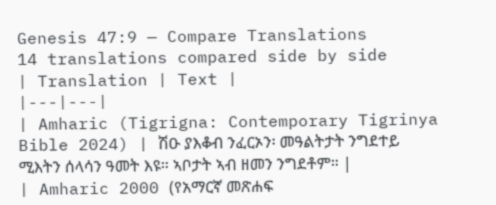Genesis 47:9 — Compare Translations
14 translations compared side by side
| Translation | Text |
|---|---|
| Amharic (Tigrigna: Contemporary Tigrinya Bible 2024) | ሽዑ ያእቆብ ንፈርኦን፡ መዓልትታት ንግደተይ ሚእትን ሰላሳን ዓመት እዩ። ኣቦታት ኣብ ዘመን ንግደቶም። |
| Amharic 2000 (የአማርኛ መጽሐፍ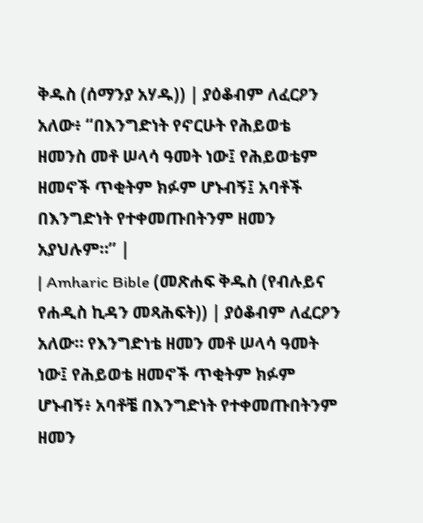ቅዱስ (ሰማንያ አሃዱ)) | ያዕቆብም ለፈርዖን አለው፥ “በእንግድነት የኖርሁት የሕይወቴ ዘመንስ መቶ ሠላሳ ዓመት ነው፤ የሕይወቴም ዘመኖች ጥቂትም ክፉም ሆኑብኝ፤ አባቶች በእንግድነት የተቀመጡበትንም ዘመን አያህሉም።” |
| Amharic Bible (መጽሐፍ ቅዱስ (የብሉይና የሐዲስ ኪዳን መጻሕፍት)) | ያዕቆብም ለፈርዖን አለው። የእንግድነቴ ዘመን መቶ ሠላሳ ዓመት ነው፤ የሕይወቴ ዘመኖች ጥቂትም ክፉም ሆኑብኝ፥ አባቶቼ በእንግድነት የተቀመጡበትንም ዘመን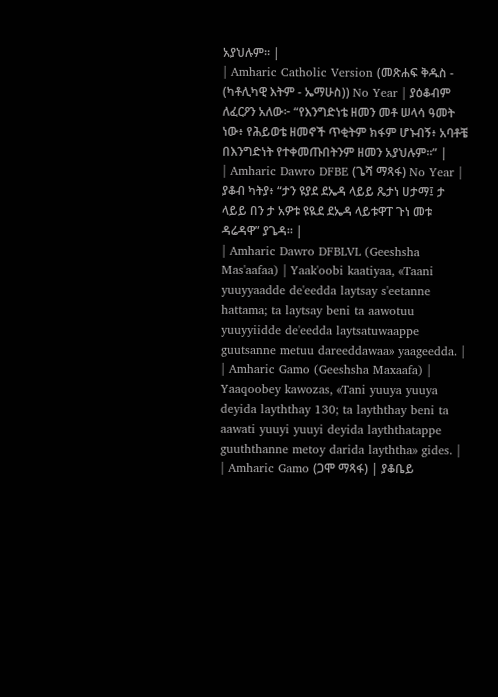አያህሉም። |
| Amharic Catholic Version (መጽሐፍ ቅዱስ - (ካቶሊካዊ እትም - ኤማሁስ)) No Year | ያዕቆብም ለፈርዖን አለው፦ “የእንግድነቴ ዘመን መቶ ሠላሳ ዓመት ነው፥ የሕይወቴ ዘመኖች ጥቂትም ክፋም ሆኑብኝ፥ አባቶቼ በእንግድነት የተቀመጡበትንም ዘመን አያህሉም።” |
| Amharic Dawro DFBE (ጌሻ ማጻፋ) No Year | ያቆብ ካትያ፥ “ታን ዩያደ ደኤዳ ላይይ ጼታነ ሀታማ፤ ታ ላይይ በን ታ አዎቱ ዩዪደ ደኤዳ ላይቱዋፐ ጉነ መቱ ዳሬዳዋ” ያጌዳ። |
| Amharic Dawro DFBLVL (Geeshsha Mas'aafaa) | Yaak'oobi kaatiyaa, «Taani yuuyyaadde de'eedda laytsay s'eetanne hattama; ta laytsay beni ta aawotuu yuuyyiidde de'eedda laytsatuwaappe guutsanne metuu dareeddawaa» yaageedda. |
| Amharic Gamo (Geeshsha Maxaafa) | Yaaqoobey kawozas, «Tani yuuya yuuya deyida layththay 130; ta layththay beni ta aawati yuuyi yuuyi deyida layththatappe guuththanne metoy darida layththa» gides. |
| Amharic Gamo (ጋሞ ማጻፋ) | ያቆቤይ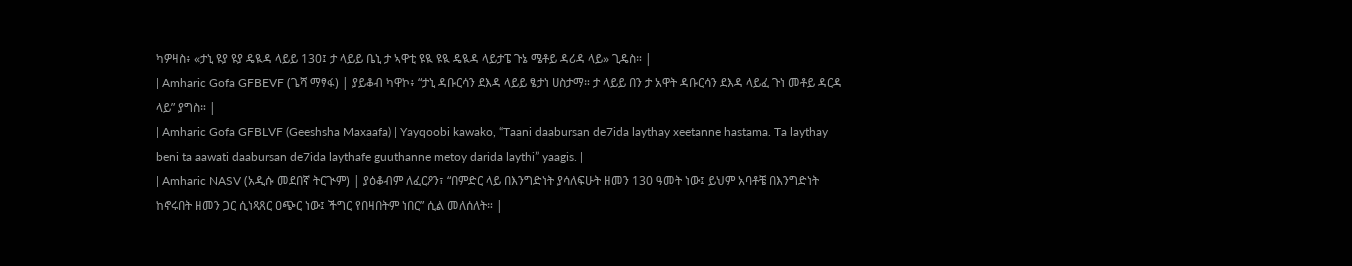ካዎዛስ፥ «ታኒ ዩያ ዩያ ዴዪዳ ላይይ 130፤ ታ ላይይ ቤኒ ታ ኣዋቲ ዩዪ ዩዪ ዴዪዳ ላይታፔ ጉኔ ሜቶይ ዳሪዳ ላይ» ጊዴስ። |
| Amharic Gofa GFBEVF (ጌሻ ማፃፋ) | ያይቆብ ካዋኮ፥ “ታኒ ዳቡርሳን ደእዳ ላይይ ፄታነ ሀስታማ። ታ ላይይ በን ታ አዋት ዳቡርሳን ደእዳ ላይፈ ጉነ መቶይ ዳርዳ ላይ” ያግስ። |
| Amharic Gofa GFBLVF (Geeshsha Maxaafa) | Yayqoobi kawako, “Taani daabursan de7ida laythay xeetanne hastama. Ta laythay beni ta aawati daabursan de7ida laythafe guuthanne metoy darida laythi” yaagis. |
| Amharic NASV (አዲሱ መደበኛ ትርጒም) | ያዕቆብም ለፈርዖን፣ “በምድር ላይ በእንግድነት ያሳለፍሁት ዘመን 130 ዓመት ነው፤ ይህም አባቶቼ በእንግድነት ከኖሩበት ዘመን ጋር ሲነጻጸር ዐጭር ነው፤ ችግር የበዛበትም ነበር” ሲል መለሰለት። |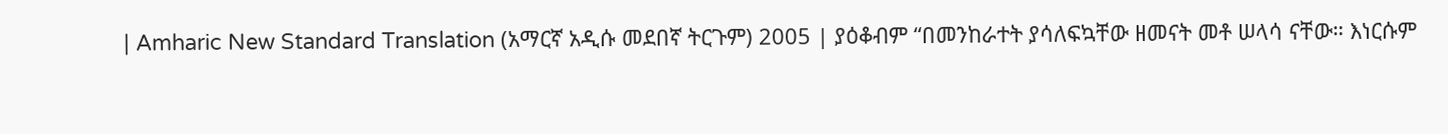| Amharic New Standard Translation (አማርኛ አዲሱ መደበኛ ትርጉም) 2005 | ያዕቆብም “በመንከራተት ያሳለፍኳቸው ዘመናት መቶ ሠላሳ ናቸው። እነርሱም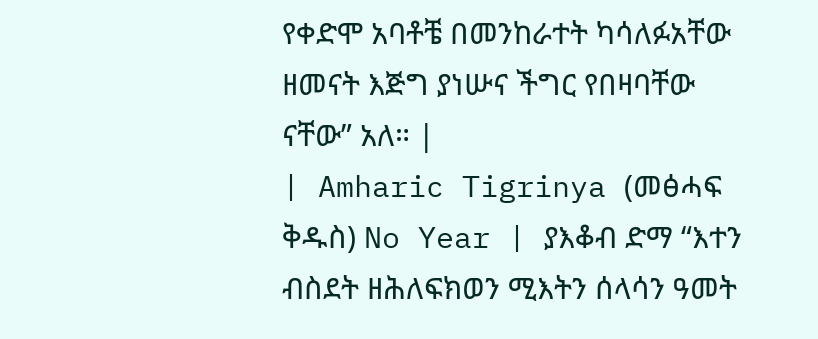የቀድሞ አባቶቼ በመንከራተት ካሳለፉአቸው ዘመናት እጅግ ያነሡና ችግር የበዛባቸው ናቸው” አለ። |
| Amharic Tigrinya (መፅሓፍ ቅዱስ) No Year | ያእቆብ ድማ “እተን ብስደት ዘሕለፍክወን ሚእትን ሰላሳን ዓመት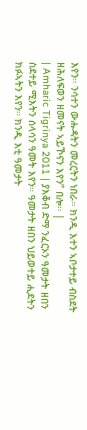እየን። ንሳተን ውሑዳትን መረርትን ነበራ። ክንዲ እተን ኣቦታተይ ብስደት ዘሕለፍወን ዘመናት ኣይኾናን እየን” በሎ። |
| Amharic Tigrinya 2011 | ያእቆብ ድማ ንፈርኦን ዓመታት ዘበን ስደተይ ሚእትን ሰላሳን ዓመት እየን። ዓመታት ዘበን ህይወተይ ሒደትን ክፉኣትን እየን። ክንዲ እቲ ዓመታት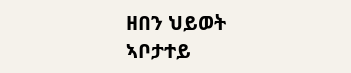ዘበን ህይወት ኣቦታተይ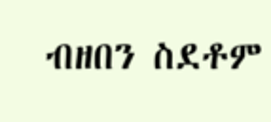ብዘበን ስደቶም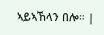ኣይኣኸላን በሎ። |